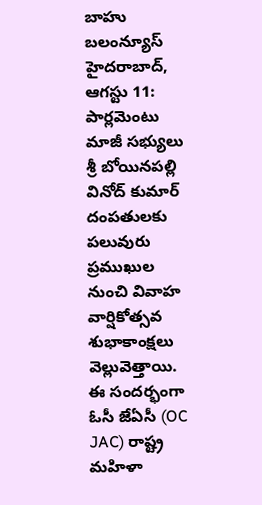బాహు బలంన్యూస్ హైదరాబాద్, ఆగస్టు 11:
పార్లమెంటు మాజీ సభ్యులు శ్రీ బోయినపల్లి వినోద్ కుమార్ దంపతులకు పలువురు ప్రముఖుల నుంచి వివాహ వార్షికోత్సవ శుభాకాంక్షలు వెల్లువెత్తాయి. ఈ సందర్భంగా ఓసీ జేఏసీ (OC JAC) రాష్ట్ర మహిళా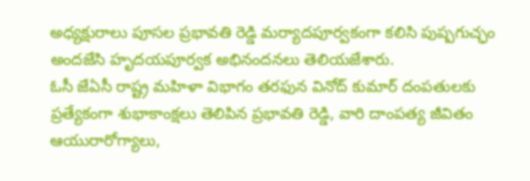అధ్యక్షురాలు పూసల ప్రభావతి రెడ్డి మర్యాదపూర్వకంగా కలిసి పుష్పగుచ్ఛం అందజేసి హృదయపూర్వక అభినందనలు తెలియజేశారు.
ఓసీ జేఏసీ రాష్ట్ర మహిళా విభాగం తరఫున వినోద్ కుమార్ దంపతులకు ప్రత్యేకంగా శుభాకాంక్షలు తెలిపిన ప్రభావతి రెడ్డి, వారి దాంపత్య జీవితం ఆయురారోగ్యాలు,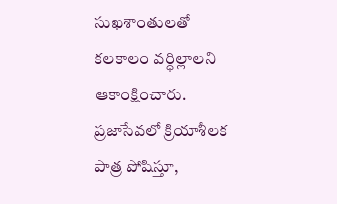సుఖశాంతులతో కలకాలం వర్ధిల్లాలని ఆకాంక్షించారు. ప్రజాసేవలో క్రియాశీలక పాత్ర పోషిస్తూ,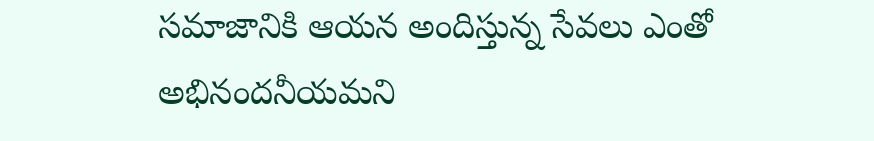సమాజానికి ఆయన అందిస్తున్న సేవలు ఎంతో అభినందనీయమని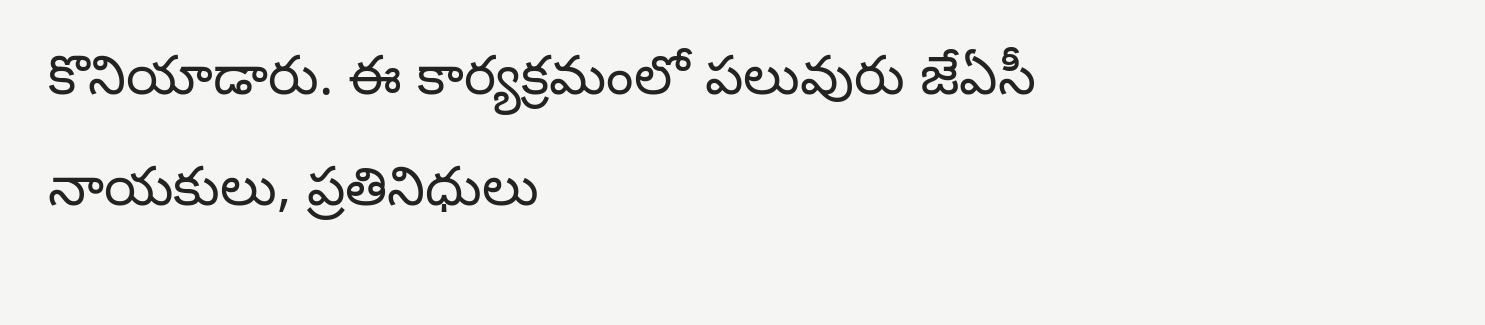కొనియాడారు. ఈ కార్యక్రమంలో పలువురు జేఏసీ నాయకులు, ప్రతినిధులు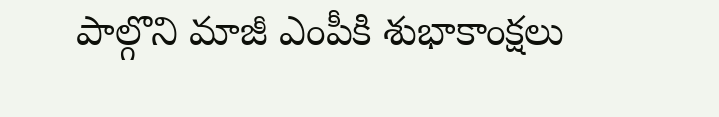పాల్గొని మాజీ ఎంపీకి శుభాకాంక్షలు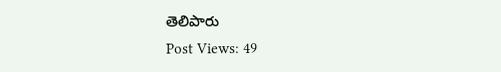తెలిపారు
Post Views: 49